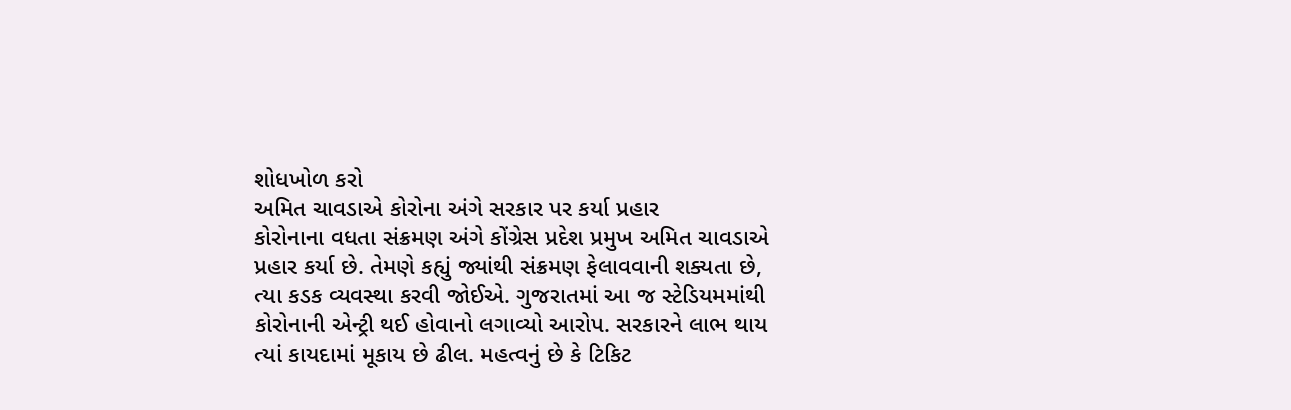શોધખોળ કરો
અમિત ચાવડાએ કોરોના અંગે સરકાર પર કર્યા પ્રહાર
કોરોનાના વધતા સંક્રમણ અંગે કોંગ્રેસ પ્રદેશ પ્રમુખ અમિત ચાવડાએ પ્રહાર કર્યા છે. તેમણે કહ્યું જ્યાંથી સંક્રમણ ફેલાવવાની શક્યતા છે, ત્યા કડક વ્યવસ્થા કરવી જોઈએ. ગુજરાતમાં આ જ સ્ટેડિયમમાંથી કોરોનાની એન્ટ્રી થઈ હોવાનો લગાવ્યો આરોપ. સરકારને લાભ થાય ત્યાં કાયદામાં મૂકાય છે ઢીલ. મહત્વનું છે કે ટિકિટ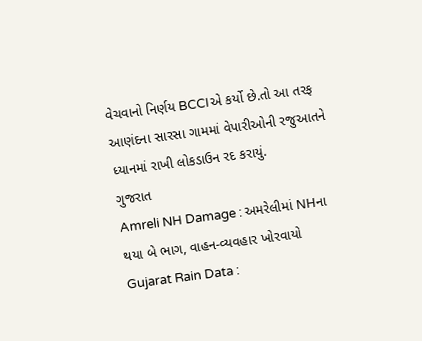વેચવાનો નિર્ણય BCCIએ કર્યો છે.તો આ તરફ આણંદના સારસા ગામમાં વેપારીઓની રજુઆતને ધ્યાનમાં રાખી લોકડાઉન રદ કરાયું.
ગુજરાત
Amreli NH Damage : અમરેલીમાં NHના થયા બે ભાગ, વાહન-વ્યવહાર ખોરવાયો
Gujarat Rain Data :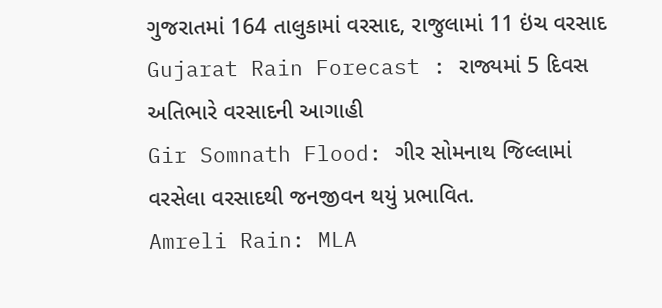ગુજરાતમાં 164 તાલુકામાં વરસાદ, રાજુલામાં 11 ઇંચ વરસાદ
Gujarat Rain Forecast : રાજ્યમાં 5 દિવસ અતિભારે વરસાદની આગાહી
Gir Somnath Flood: ગીર સોમનાથ જિલ્લામાં વરસેલા વરસાદથી જનજીવન થયું પ્રભાવિત.
Amreli Rain: MLA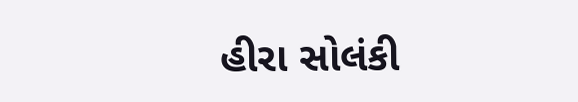હીરા સોલંકી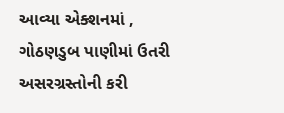આવ્યા એક્શનમાં , ગોઠણડુબ પાણીમાં ઉતરી અસરગ્રસ્તોની કરી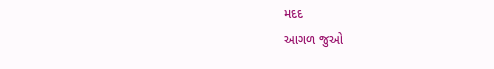મદદ
આગળ જુઓ